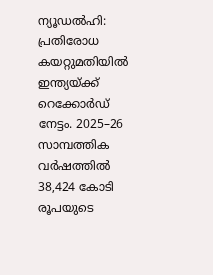ന്യൂഡൽഹി: പ്രതിരോധ കയറ്റുമതിയിൽ ഇന്ത്യയ്ക്ക് റെക്കോർഡ് നേട്ടം. 2025–26 സാമ്പത്തിക വർഷത്തിൽ 38,424 കോടി രൂപയുടെ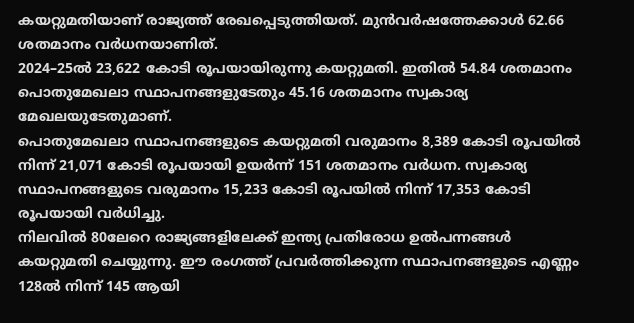കയറ്റുമതിയാണ് രാജ്യത്ത് രേഖപ്പെടുത്തിയത്. മുൻവർഷത്തേക്കാൾ 62.66 ശതമാനം വർധനയാണിത്.
2024–25ൽ 23,622 കോടി രൂപയായിരുന്നു കയറ്റുമതി. ഇതിൽ 54.84 ശതമാനം പൊതുമേഖലാ സ്ഥാപനങ്ങളുടേതും 45.16 ശതമാനം സ്വകാര്യ മേഖലയുടേതുമാണ്.
പൊതുമേഖലാ സ്ഥാപനങ്ങളുടെ കയറ്റുമതി വരുമാനം 8,389 കോടി രൂപയിൽ നിന്ന് 21,071 കോടി രൂപയായി ഉയർന്ന് 151 ശതമാനം വർധന. സ്വകാര്യ സ്ഥാപനങ്ങളുടെ വരുമാനം 15,233 കോടി രൂപയിൽ നിന്ന് 17,353 കോടി രൂപയായി വർധിച്ചു.
നിലവിൽ 80ലേറെ രാജ്യങ്ങളിലേക്ക് ഇന്ത്യ പ്രതിരോധ ഉൽപന്നങ്ങൾ കയറ്റുമതി ചെയ്യുന്നു. ഈ രംഗത്ത് പ്രവർത്തിക്കുന്ന സ്ഥാപനങ്ങളുടെ എണ്ണം 128ൽ നിന്ന് 145 ആയി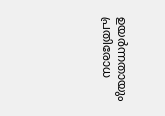ഉയർന്നതായും പ്രതിരോധ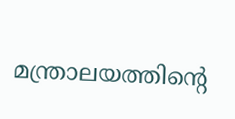മന്ത്രാലയത്തിന്റെ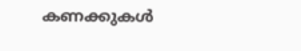കണക്കുകൾ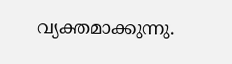വ്യക്തമാക്കുന്നു.